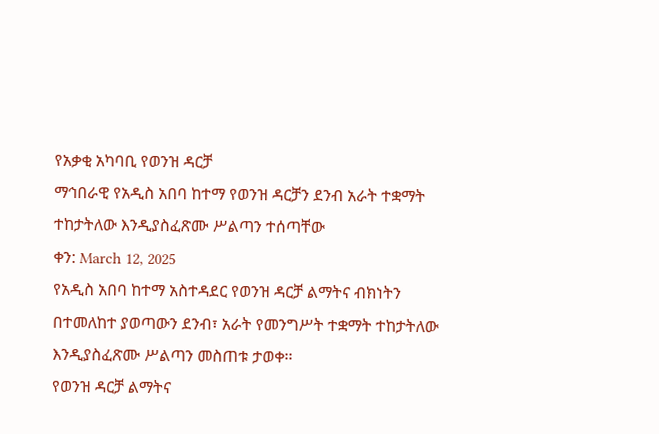የአቃቂ አካባቢ የወንዝ ዳርቻ
ማኅበራዊ የአዲስ አበባ ከተማ የወንዝ ዳርቻን ደንብ አራት ተቋማት ተከታትለው እንዲያስፈጽሙ ሥልጣን ተሰጣቸው
ቀን: March 12, 2025
የአዲስ አበባ ከተማ አስተዳደር የወንዝ ዳርቻ ልማትና ብክነትን በተመለከተ ያወጣውን ደንብ፣ አራት የመንግሥት ተቋማት ተከታትለው እንዲያስፈጽሙ ሥልጣን መስጠቱ ታወቀ፡፡
የወንዝ ዳርቻ ልማትና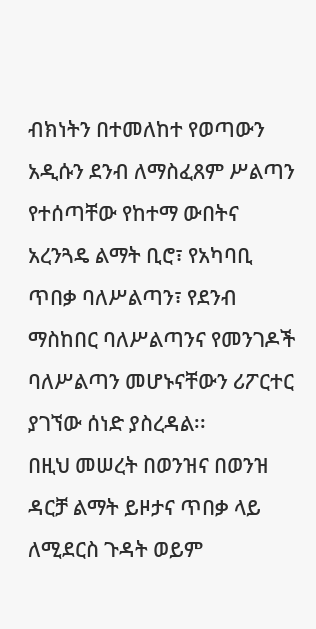ብክነትን በተመለከተ የወጣውን አዲሱን ደንብ ለማስፈጸም ሥልጣን የተሰጣቸው የከተማ ውበትና አረንጓዴ ልማት ቢሮ፣ የአካባቢ ጥበቃ ባለሥልጣን፣ የደንብ ማስከበር ባለሥልጣንና የመንገዶች ባለሥልጣን መሆኑናቸውን ሪፖርተር ያገኘው ሰነድ ያስረዳል፡፡
በዚህ መሠረት በወንዝና በወንዝ ዳርቻ ልማት ይዞታና ጥበቃ ላይ ለሚደርስ ጉዳት ወይም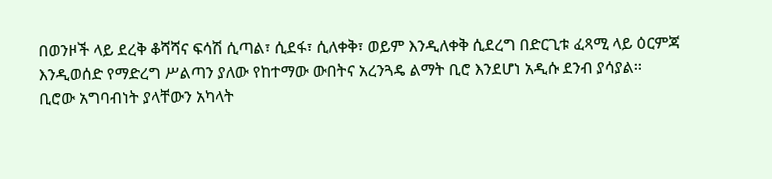በወንዞች ላይ ደረቅ ቆሻሻና ፍሳሽ ሲጣል፣ ሲደፋ፣ ሲለቀቅ፣ ወይም እንዲለቀቅ ሲደረግ በድርጊቱ ፈጻሚ ላይ ዕርምጃ እንዲወሰድ የማድረግ ሥልጣን ያለው የከተማው ውበትና አረንጓዴ ልማት ቢሮ እንደሆነ አዲሱ ደንብ ያሳያል፡፡
ቢሮው አግባብነት ያላቸውን አካላት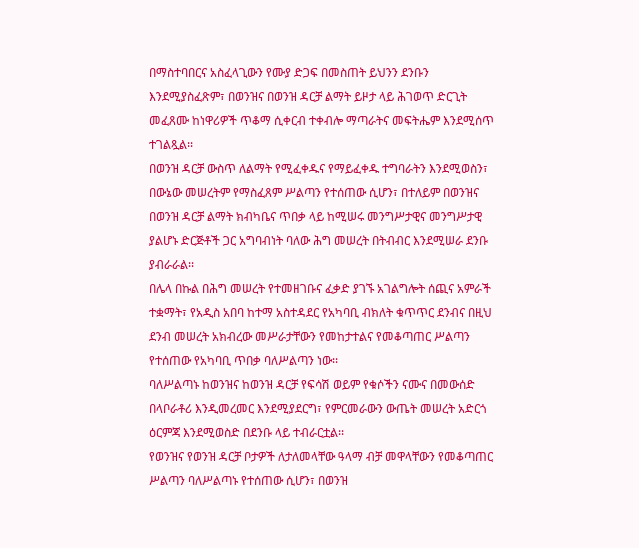በማስተባበርና አስፈላጊውን የሙያ ድጋፍ በመስጠት ይህንን ደንቡን እንደሚያስፈጽም፣ በወንዝና በወንዝ ዳርቻ ልማት ይዞታ ላይ ሕገወጥ ድርጊት መፈጸሙ ከነዋሪዎች ጥቆማ ሲቀርብ ተቀብሎ ማጣራትና መፍትሔም እንደሚሰጥ ተገልጿል፡፡
በወንዝ ዳርቻ ውስጥ ለልማት የሚፈቀዱና የማይፈቀዱ ተግባራትን እንደሚወስን፣ በውኔው መሠረትም የማስፈጸም ሥልጣን የተሰጠው ሲሆን፣ በተለይም በወንዝና በወንዝ ዳርቻ ልማት ክብካቤና ጥበቃ ላይ ከሚሠሩ መንግሥታዊና መንግሥታዊ ያልሆኑ ድርጅቶች ጋር አግባብነት ባለው ሕግ መሠረት በትብብር እንደሚሠራ ደንቡ ያብራራል፡፡
በሌላ በኩል በሕግ መሠረት የተመዘገቡና ፈቃድ ያገኙ አገልግሎት ሰጪና አምራች ተቋማት፣ የአዲስ አበባ ከተማ አስተዳደር የአካባቢ ብክለት ቁጥጥር ደንብና በዚህ ደንብ መሠረት አክብረው መሥራታቸውን የመከታተልና የመቆጣጠር ሥልጣን የተሰጠው የአካባቢ ጥበቃ ባለሥልጣን ነው፡፡
ባለሥልጣኑ ከወንዝና ከወንዝ ዳርቻ የፍሳሽ ወይም የቁሶችን ናሙና በመውሰድ በላቦራቶሪ እንዲመረመር እንደሚያደርግ፣ የምርመራውን ውጤት መሠረት አድርጎ ዕርምጃ እንደሚወስድ በደንቡ ላይ ተብራርቷል፡፡
የወንዝና የወንዝ ዳርቻ ቦታዎች ለታለመላቸው ዓላማ ብቻ መዋላቸውን የመቆጣጠር ሥልጣን ባለሥልጣኑ የተሰጠው ሲሆን፣ በወንዝ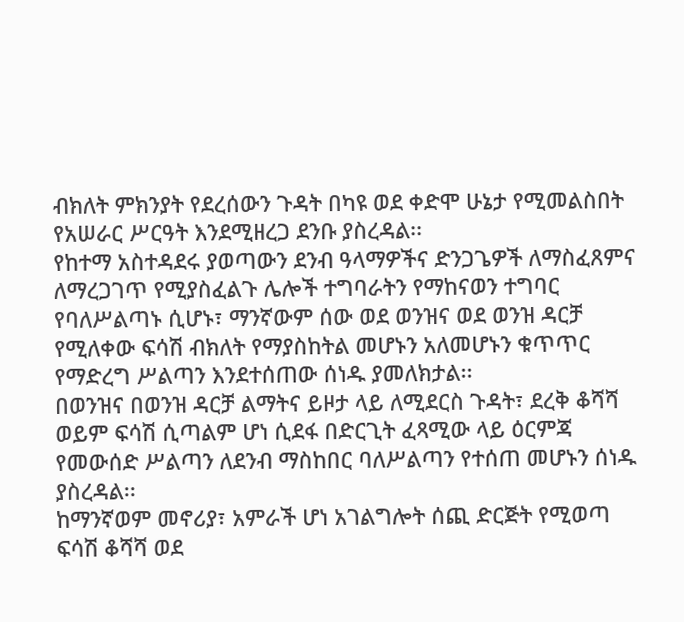ብክለት ምክንያት የደረሰውን ጉዳት በካዩ ወደ ቀድሞ ሁኔታ የሚመልስበት የአሠራር ሥርዓት እንደሚዘረጋ ደንቡ ያስረዳል፡፡
የከተማ አስተዳደሩ ያወጣውን ደንብ ዓላማዎችና ድንጋጌዎች ለማስፈጸምና ለማረጋገጥ የሚያስፈልጉ ሌሎች ተግባራትን የማከናወን ተግባር የባለሥልጣኑ ሲሆኑ፣ ማንኛውም ሰው ወደ ወንዝና ወደ ወንዝ ዳርቻ የሚለቀው ፍሳሽ ብክለት የማያስከትል መሆኑን አለመሆኑን ቁጥጥር የማድረግ ሥልጣን እንደተሰጠው ሰነዱ ያመለክታል፡፡
በወንዝና በወንዝ ዳርቻ ልማትና ይዞታ ላይ ለሚደርስ ጉዳት፣ ደረቅ ቆሻሻ ወይም ፍሳሽ ሲጣልም ሆነ ሲደፋ በድርጊት ፈጻሚው ላይ ዕርምጃ የመውሰድ ሥልጣን ለደንብ ማስከበር ባለሥልጣን የተሰጠ መሆኑን ሰነዱ ያስረዳል፡፡
ከማንኛወም መኖሪያ፣ አምራች ሆነ አገልግሎት ሰጪ ድርጅት የሚወጣ ፍሳሽ ቆሻሻ ወደ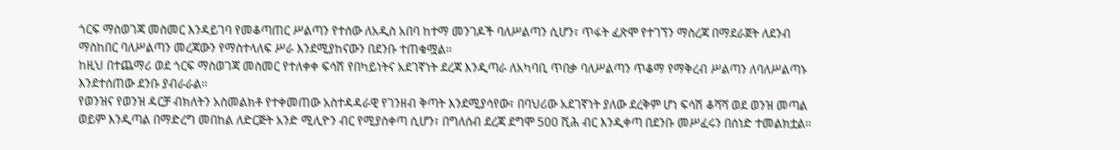ጎርፍ ማስወገጃ መስመር እንዳይገባ የመቆጣጠር ሥልጣን የተሰው ለአዲስ አበባ ከተማ መንገዶች ባለሥልጣን ሲሆን፣ ጥፋት ፈጽሞ የተገኘን ማስረጃ በማደራጀት ለደንብ ማስከበር ባለሥልጣን መረጃውን የማስተላለፍ ሥራ እንደሚያከናውን በደንቡ ተጠቁሟል፡፡
ከዚህ በተጨማሪ ወደ ጎርፍ ማስወገጃ መስመር የተለቀቀ ፍሳሽ የበካይነትና አደገኛነት ደረጃ እንዲጣራ ለአካባቢ ጥበቃ ባለሥልጣን ጥቆማ የማቅረብ ሥልጣን ለባለሥልጣኑ እንደተሰጠው ደንቡ ያብራራል፡፡
የወንዝና የወንዝ ዳርቻ ብክለትን አስመልክቶ የተቀመጠው አስተዳዳራዊ የገንዘብ ቅጣት እንደሚያሳየው፣ በባህሪው አደገኛነት ያለው ደረቅም ሆነ ፍሳሽ ቆሻሻ ወደ ወንዝ መጣል ወይም እንዲጣል በማድረግ መበከል ለድርጅት አንድ ሚሊዮን ብር የሚያስቀጣ ሲሆን፣ በግለሰብ ደረጃ ደግሞ 500 ሺሕ ብር እንዲቀጣ በደንቡ መሥፈሩን በሰነድ ተመልክቷል፡፡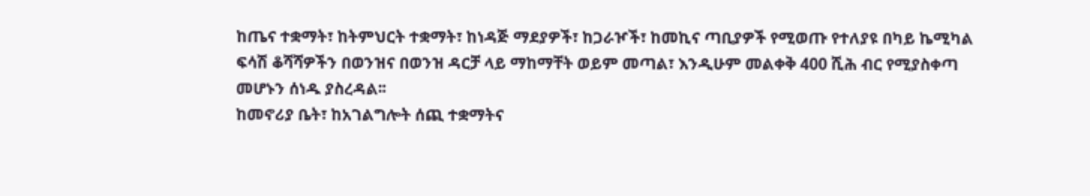ከጤና ተቋማት፣ ከትምህርት ተቋማት፣ ከነዳጅ ማደያዎች፣ ከጋራዦች፣ ከመኪና ጣቢያዎች የሚወጡ የተለያዩ በካይ ኬሚካል ፍሳሽ ቆሻሻዎችን በወንዝና በወንዝ ዳርቻ ላይ ማከማቸት ወይም መጣል፣ እንዲሁም መልቀቅ 400 ሺሕ ብር የሚያስቀጣ መሆኑን ሰነዱ ያስረዳል፡፡
ከመኖሪያ ቤት፣ ከአገልግሎት ሰጪ ተቋማትና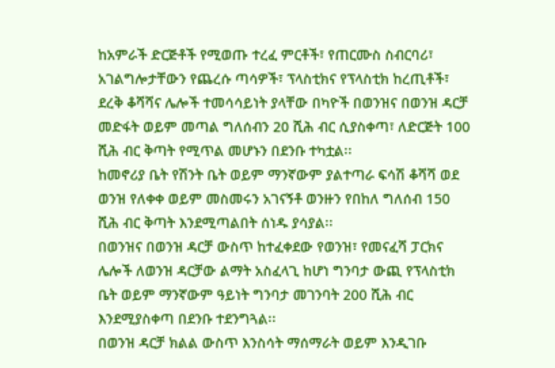ከአምራች ድርጅቶች የሚወጡ ተረፈ ምርቶች፣ የጠርሙስ ስብርባሪ፣ አገልግሎታቸውን የጨረሱ ጣሳዎች፣ ፕላስቲክና የፕላስቲክ ከረጢቶች፣ ደረቅ ቆሻሻና ሌሎች ተመሳሳይነት ያላቸው በካዮች በወንዝና በወንዝ ዳርቻ መድፋት ወይም መጣል ግለሰብን 20 ሺሕ ብር ሲያስቀጣ፣ ለድርጅት 100 ሺሕ ብር ቅጣት የሚጥል መሆኑን በደንቡ ተካቷል፡፡
ከመኖሪያ ቤት የሽንት ቤት ወይም ማንኛውም ያልተጣራ ፍሳሽ ቆሻሻ ወደ ወንዝ የለቀቀ ወይም መስመሩን አገናኝቶ ወንዙን የበከለ ግለሰብ 150 ሺሕ ብር ቅጣት እንደሚጣልበት ሰነዱ ያሳያል፡፡
በወንዝና በወንዝ ዳርቻ ውስጥ ከተፈቀደው የወንዝ፣ የመናፈሻ ፓርክና ሌሎች ለወንዝ ዳርቻው ልማት አስፈላጊ ከሆነ ግንባታ ውጪ የፕላስቲክ ቤት ወይም ማንኛውም ዓይነት ግንባታ መገንባት 200 ሺሕ ብር እንደሚያስቀጣ በደንቡ ተደንግጓል፡፡
በወንዝ ዳርቻ ክልል ውስጥ እንስሳት ማሰማራት ወይም እንዲገቡ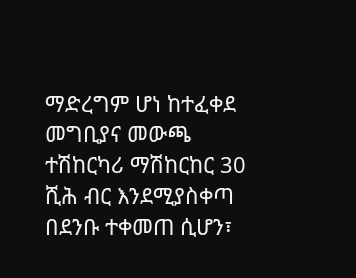ማድረግም ሆነ ከተፈቀደ መግቢያና መውጫ ተሽከርካሪ ማሽከርከር 30 ሺሕ ብር እንደሚያስቀጣ በደንቡ ተቀመጠ ሲሆን፣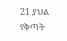21 ያህል የቅጣት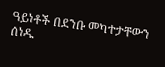ዓይነቶች በደንቡ መካተታቸውን ሰነዱ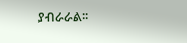ያብራራል፡፡